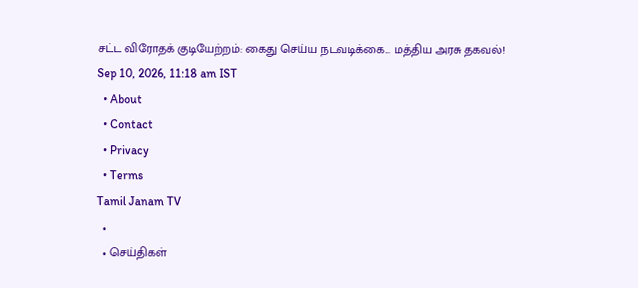சட்ட விரோதக் குடியேற்றம்: கைது செய்ய நடவடிக்கை... மத்திய அரசு தகவல்!
Sep 10, 2026, 11:18 am IST
  • About
  • Contact
  • Privacy
  • Terms
Tamil Janam TV
  •
  • செய்திகள்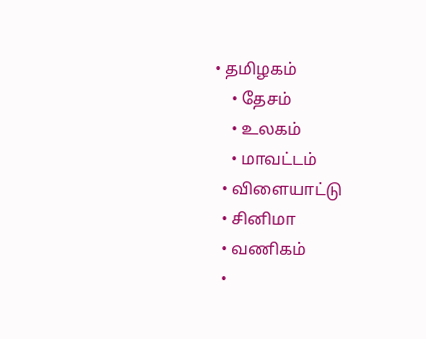• தமிழகம்
    • தேசம்
    • உலகம்
    • மாவட்டம்
  • விளையாட்டு
  • சினிமா
  • வணிகம்
  •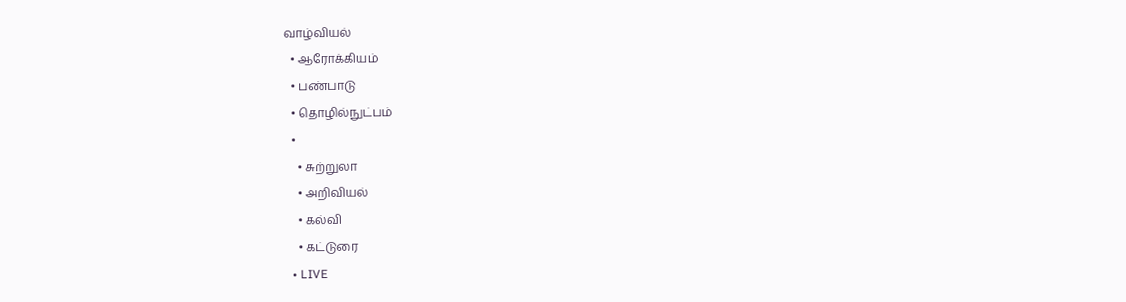வாழ்வியல்
  • ஆரோக்கியம்
  • பண்பாடு
  • தொழில்நுட்பம்
  •
    • சுற்றுலா
    • அறிவியல்
    • கல்வி
    • கட்டுரை
  • LIVE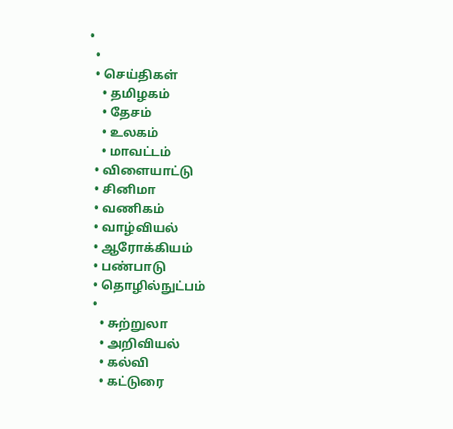•
  •
  • செய்திகள்
    • தமிழகம்
    • தேசம்
    • உலகம்
    • மாவட்டம்
  • விளையாட்டு
  • சினிமா
  • வணிகம்
  • வாழ்வியல்
  • ஆரோக்கியம்
  • பண்பாடு
  • தொழில்நுட்பம்
  •
    • சுற்றுலா
    • அறிவியல்
    • கல்வி
    • கட்டுரை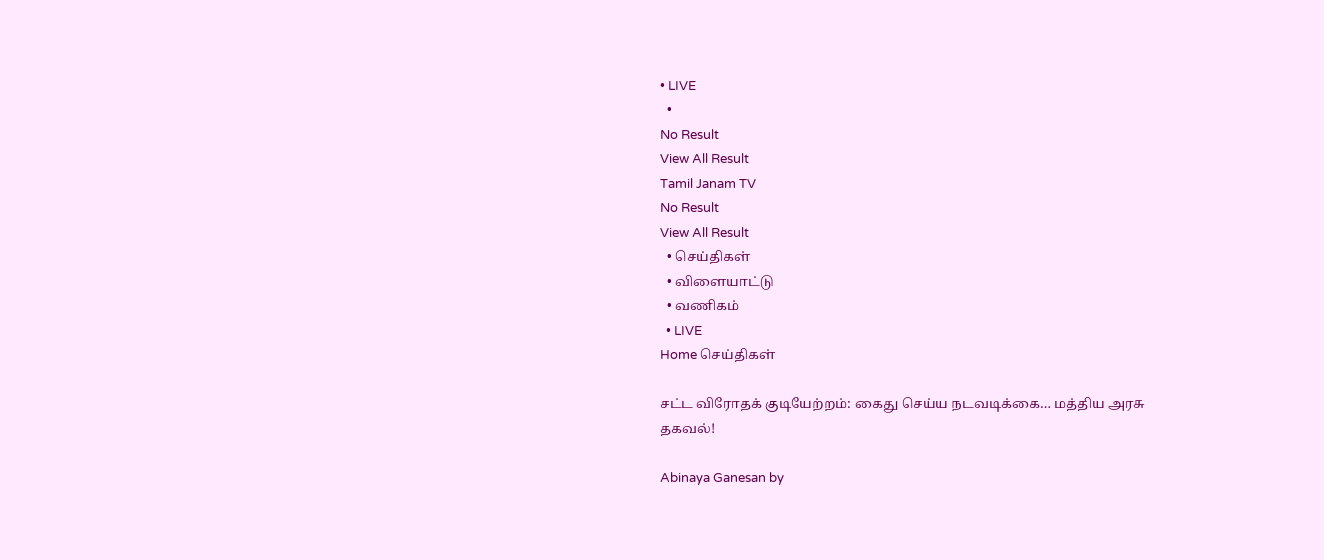• LIVE
  •
No Result
View All Result
Tamil Janam TV
No Result
View All Result
  • செய்திகள்
  • விளையாட்டு
  • வணிகம்
  • LIVE
Home செய்திகள்

சட்ட விரோதக் குடியேற்றம்: கைது செய்ய நடவடிக்கை… மத்திய அரசு தகவல்!

Abinaya Ganesan by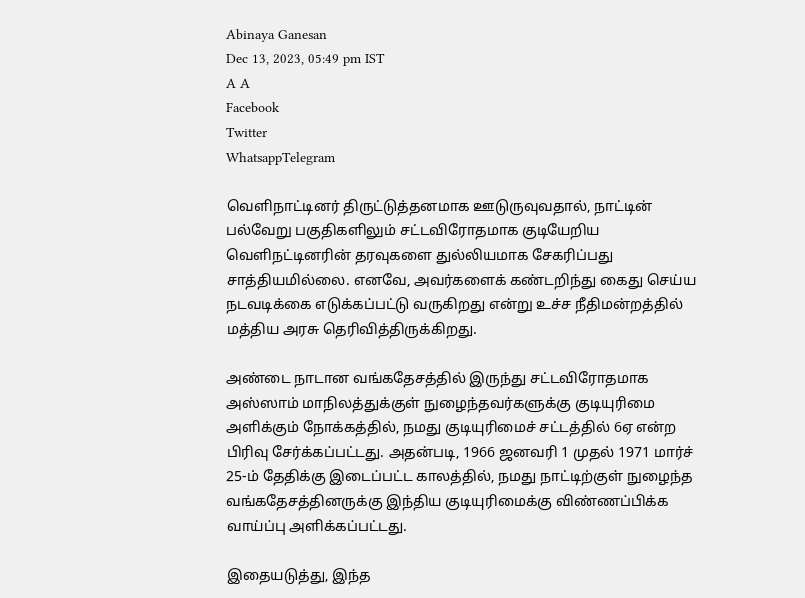Abinaya Ganesan
Dec 13, 2023, 05:49 pm IST
A A
Facebook
Twitter
WhatsappTelegram

வெளிநாட்டினர் திருட்டுத்தனமாக ஊடுருவுவதால், நாட்டின் பல்வேறு பகுதிகளிலும் சட்டவிரோதமாக குடியேறிய வெளிநட்டினரின் தரவுகளை துல்லியமாக சேகரிப்பது சாத்தியமில்லை. எனவே, அவர்களைக் கண்டறிந்து கைது செய்ய நடவடிக்கை எடுக்கப்பட்டு வருகிறது என்று உச்ச நீதிமன்றத்தில் மத்திய அரசு தெரிவித்திருக்கிறது.

அண்டை நாடான வங்கதேசத்தில் இருந்து சட்டவிரோதமாக அஸ்ஸாம் மாநிலத்துக்குள் நுழைந்தவர்களுக்கு குடியுரிமை அளிக்கும் நோக்கத்தில், நமது குடியுரிமைச் சட்டத்தில் 6ஏ என்ற பிரிவு சேர்க்கப்பட்டது. அதன்படி, 1966 ஜனவரி 1 முதல் 1971 மார்ச் 25-ம் தேதிக்கு இடைப்பட்ட காலத்தில், நமது நாட்டிற்குள் நுழைந்த வங்கதேசத்தினருக்கு இந்திய குடியுரிமைக்கு விண்ணப்பிக்க வாய்ப்பு அளிக்கப்பட்டது.

இதையடுத்து, இந்த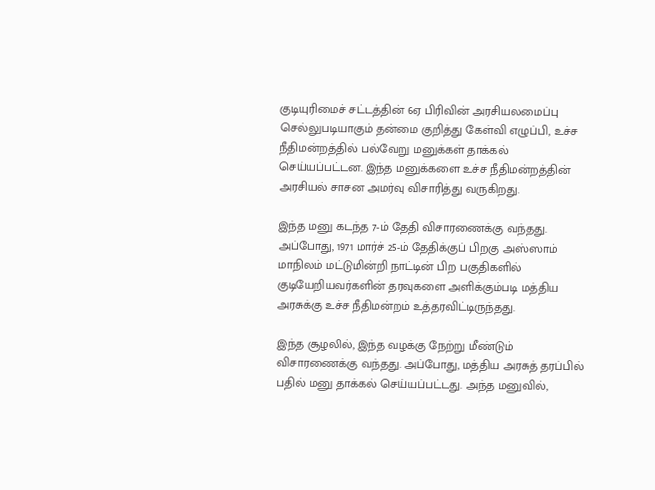குடியுரிமைச் சட்டத்தின் 6ஏ பிரிவின் அரசியலமைப்பு செல்லுபடியாகும் தன்மை குறித்து கேள்வி எழுப்பி, உச்ச நீதிமன்றத்தில் பல்வேறு மனுக்கள் தாக்கல் செய்யப்பட்டன. இந்த மனுக்களை உச்ச நீதிமன்றத்தின் அரசியல் சாசன அமர்வு விசாரித்து வருகிறது.

இந்த மனு கடந்த 7-ம் தேதி விசாரணைக்கு வந்தது. அப்போது, 1971 மார்ச் 25-ம் தேதிக்குப் பிறகு அஸ்ஸாம் மாநிலம் மட்டுமின்றி நாட்டின் பிற பகுதிகளில் குடியேறியவர்களின் தரவுகளை அளிக்கும்படி மத்திய அரசுக்கு உச்ச நீதிமன்றம் உத்தரவிட்டிருந்தது.

இந்த சூழலில், இந்த வழக்கு நேற்று மீண்டும் விசாரணைக்கு வந்தது. அப்போது, மத்திய அரசுத் தரப்பில் பதில் மனு தாக்கல் செய்யப்பட்டது. அந்த மனுவில்,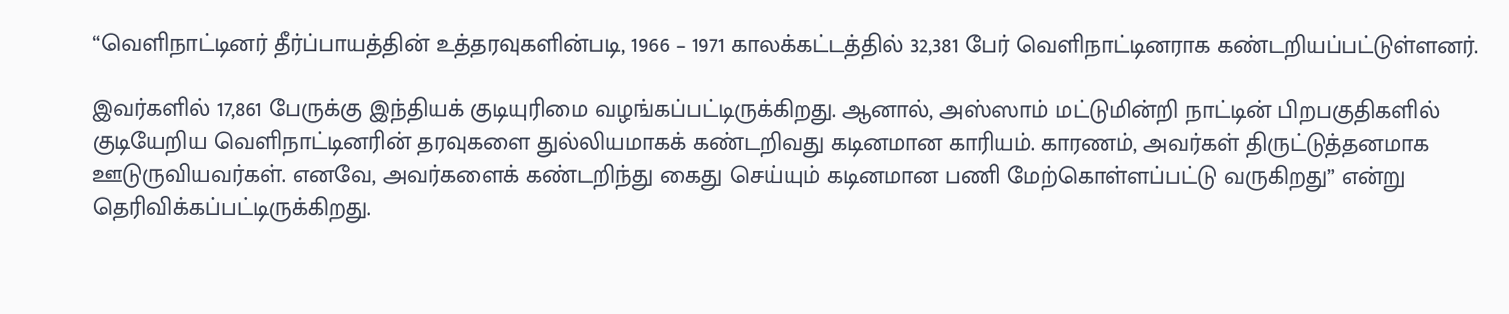“வெளிநாட்டினர் தீர்ப்பாயத்தின் உத்தரவுகளின்படி, 1966 – 1971 காலக்கட்டத்தில் 32,381 பேர் வெளிநாட்டினராக கண்டறியப்பட்டுள்ளனர்.

இவர்களில் 17,861 பேருக்கு இந்தியக் குடியுரிமை வழங்கப்பட்டிருக்கிறது. ஆனால், அஸ்ஸாம் மட்டுமின்றி நாட்டின் பிறபகுதிகளில் குடியேறிய வெளிநாட்டினரின் தரவுகளை துல்லியமாகக் கண்டறிவது கடினமான காரியம். காரணம், அவர்கள் திருட்டுத்தனமாக ஊடுருவியவர்கள். எனவே, அவர்களைக் கண்டறிந்து கைது செய்யும் கடினமான பணி மேற்கொள்ளப்பட்டு வருகிறது” என்று தெரிவிக்கப்பட்டிருக்கிறது.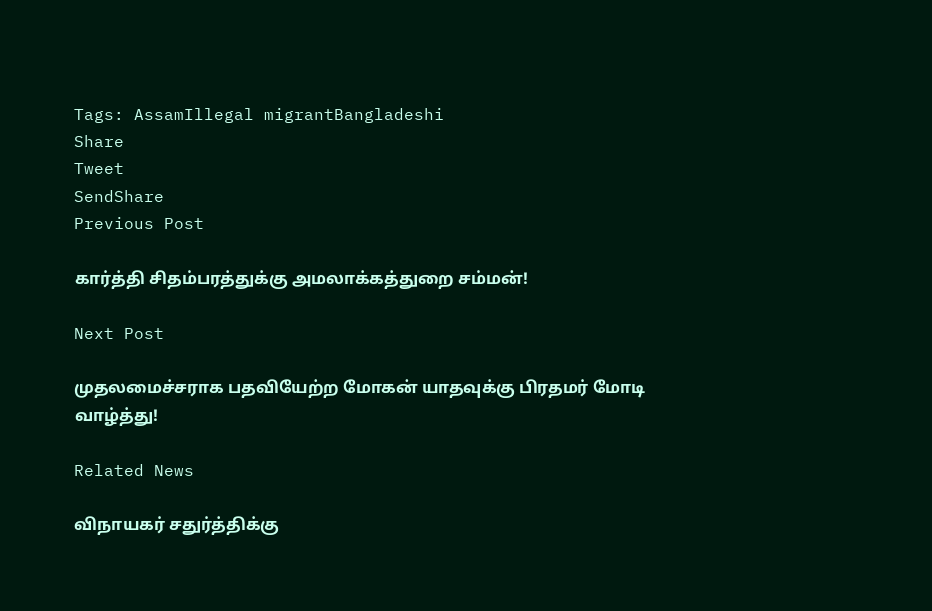Tags: AssamIllegal migrantBangladeshi
Share
Tweet
SendShare
Previous Post

கார்த்தி சிதம்பரத்துக்கு அமலாக்கத்துறை சம்மன்!

Next Post

முதலமைச்சராக பதவியேற்ற மோகன் யாதவுக்கு பிரதமர் மோடி வாழ்த்து!

Related News

விநாயகர் சதுர்த்திக்கு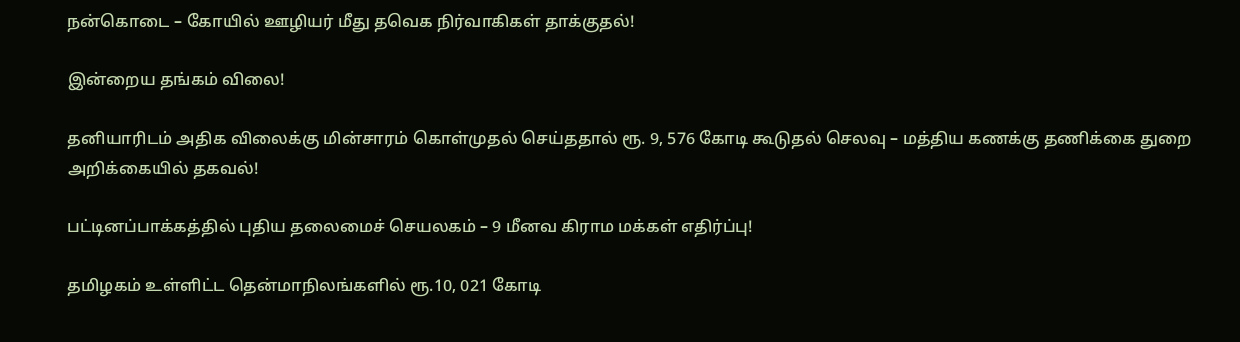நன்கொடை – கோயில் ஊழியர் மீது தவெக நிர்வாகிகள் தாக்குதல்!

இன்றைய தங்கம் விலை!

தனியாரிடம் அதிக விலைக்கு மின்சாரம் கொள்முதல் செய்ததால் ரூ. 9, 576 கோடி கூடுதல் செலவு – மத்திய கணக்கு தணிக்கை துறை அறிக்கையில் தகவல்!

பட்டினப்பாக்கத்தில் புதிய தலைமைச் செயலகம் – 9 மீனவ கிராம மக்கள் எதிர்ப்பு!

தமிழகம் உள்ளிட்ட தென்மாநிலங்களில் ரூ.10, 021 கோடி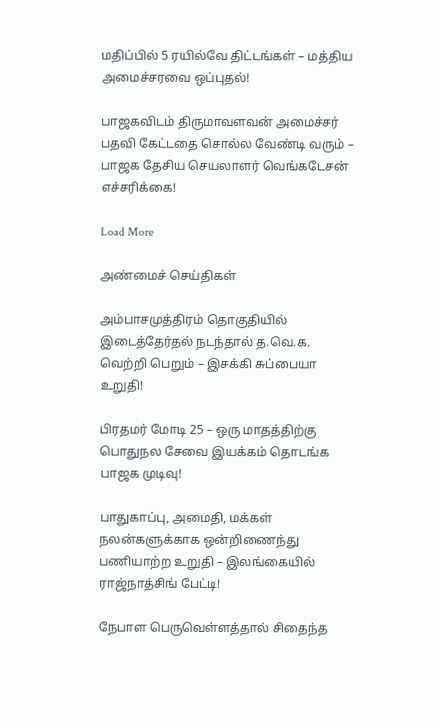மதிப்பில் 5 ரயில்வே திட்டங்கள் – மத்திய அமைச்சரவை ஒப்புதல்!

பாஜகவிடம் திருமாவளவன் அமைச்சர் பதவி கேட்டதை சொல்ல வேண்டி வரும் – பாஜக தேசிய செயலாளர் வெங்கடேசன் எச்சரிக்கை!

Load More

அண்மைச் செய்திகள்

அம்பாசமுத்திரம் தொகுதியில் இடைத்தேர்தல் நடந்தால் த.வெ.க. வெற்றி பெறும் – இசக்கி சுப்பையா உறுதி!

பிரதமர் மோடி 25 – ஒரு மாதத்திற்கு பொதுநல சேவை இயக்கம் தொடங்க பாஜக முடிவு!

பாதுகாப்பு, அமைதி, மக்கள் நலன்களுக்காக ஒன்றிணைந்து பணியாற்ற உறுதி – இலங்கையில் ராஜ்நாத்சிங் பேட்டி!

நேபாள பெருவெள்ளத்தால் சிதைந்த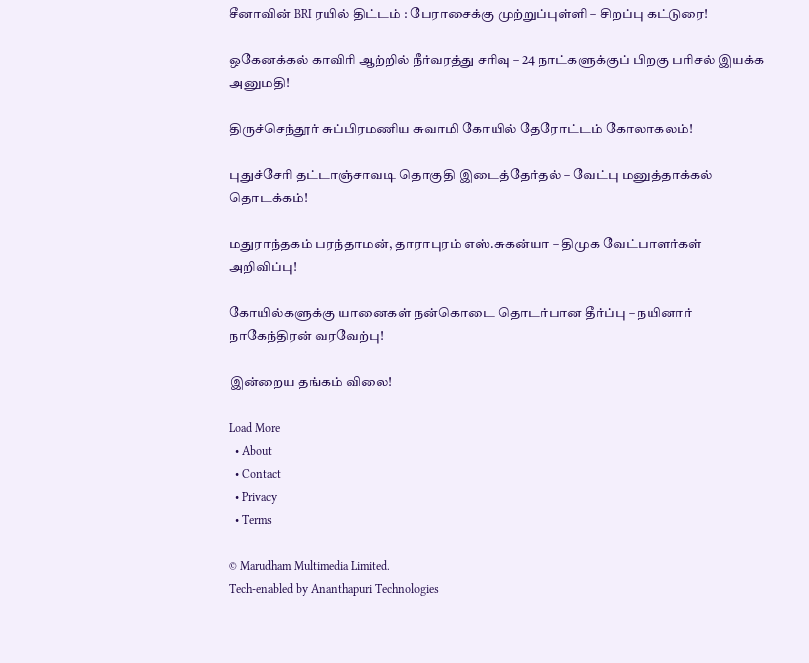சீனாவின் BRI ரயில் திட்டம் : பேராசைக்கு முற்றுப்புள்ளி – சிறப்பு கட்டுரை!

ஒகேனக்கல் காவிரி ஆற்றில் நீர்வரத்து சரிவு – 24 நாட்களுக்குப் பிறகு பரிசல் இயக்க அனுமதி!

திருச்செந்தூர் சுப்பிரமணிய சுவாமி கோயில் தேரோட்டம் கோலாகலம்!

புதுச்சேரி தட்டாஞ்சாவடி தொகுதி இடைத்தேர்தல் – வேட்பு மனுத்தாக்கல் தொடக்கம்!

மதுராந்தகம் பரந்தாமன், தாராபுரம் எஸ்.சுகன்யா – திமுக வேட்பாளர்கள் அறிவிப்பு!

கோயில்களுக்கு யானைகள் நன்கொடை தொடர்பான தீர்ப்பு – நயினார் நாகேந்திரன் வரவேற்பு!

இன்றைய தங்கம் விலை!

Load More
  • About
  • Contact
  • Privacy
  • Terms

© Marudham Multimedia Limited.
Tech-enabled by Ananthapuri Technologies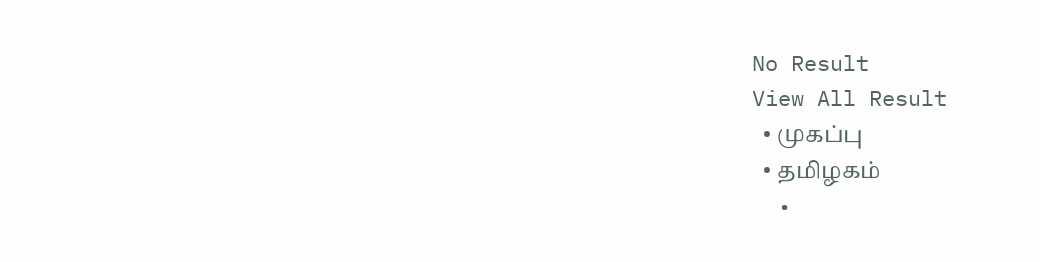No Result
View All Result
  • முகப்பு
  • தமிழகம்
  •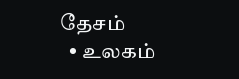தேசம்
  • உலகம்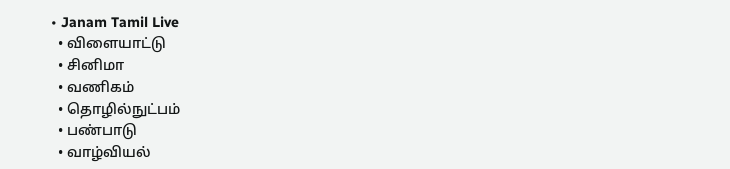• Janam Tamil Live
  • விளையாட்டு
  • சினிமா
  • வணிகம்
  • தொழில்நுட்பம்
  • பண்பாடு
  • வாழ்வியல்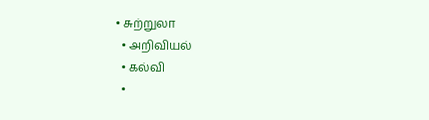• சுற்றுலா
  • அறிவியல்
  • கல்வி
  •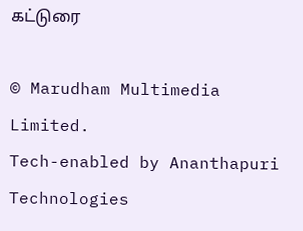கட்டுரை

© Marudham Multimedia Limited.
Tech-enabled by Ananthapuri Technologies